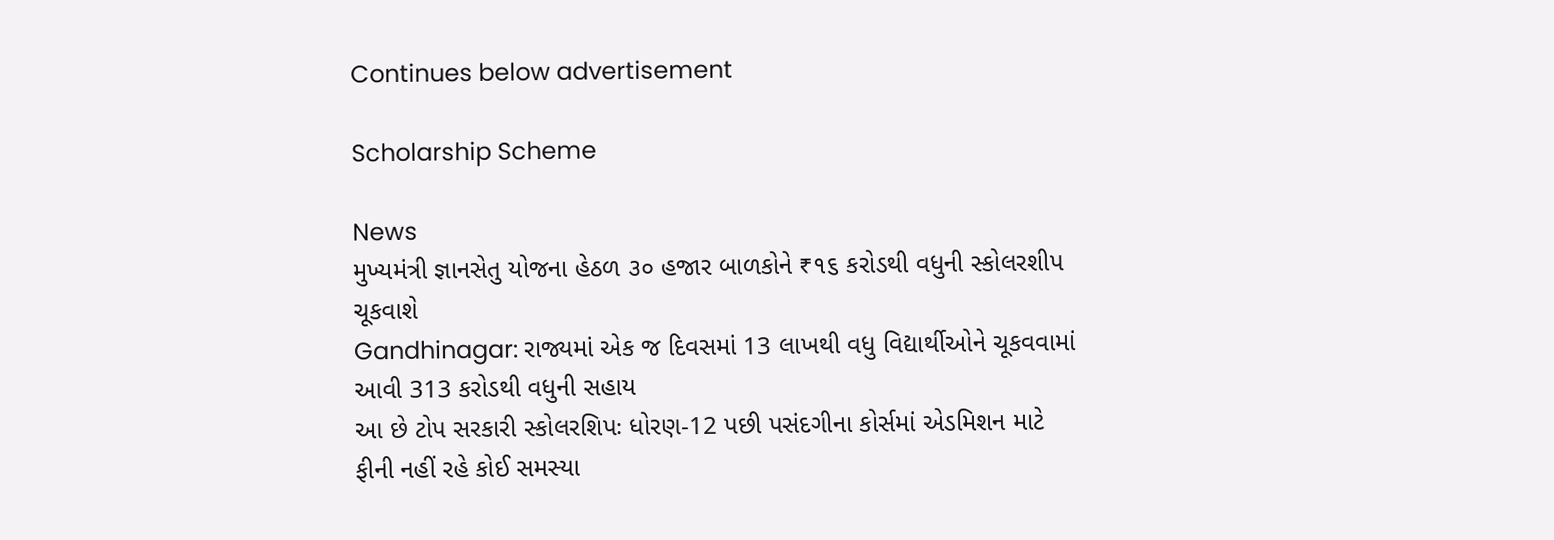Continues below advertisement

Scholarship Scheme

News
મુખ્યમંત્રી જ્ઞાનસેતુ યોજના હેઠળ ૩૦ હજાર બાળકોને ₹૧૬ કરોડથી વધુની સ્કોલરશીપ ચૂકવાશે
Gandhinagar: રાજ્યમાં એક જ દિવસમાં 13 લાખથી વધુ વિદ્યાર્થીઓને ચૂકવવામાં આવી 313 કરોડથી વધુની સહાય
આ છે ટોપ સરકારી સ્કોલરશિપઃ ધોરણ-12 પછી પસંદગીના કોર્સમાં એડમિશન માટે ફીની નહીં રહે કોઈ સમસ્યા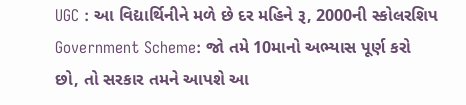UGC : આ વિદ્યાર્થિનીને મળે છે દર મહિને રૂ, 2000ની સ્કોલરશિપ
Government Scheme: જો તમે 10માનો અભ્યાસ પૂર્ણ કરો છો, તો સરકાર તમને આપશે આ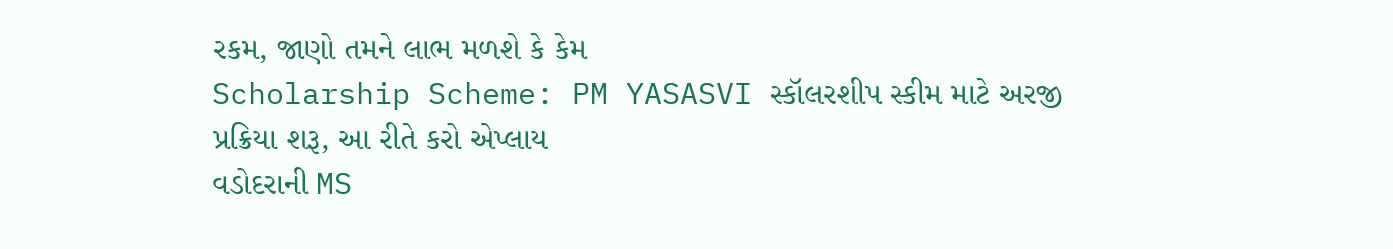રકમ, જાણો તમને લાભ મળશે કે કેમ
Scholarship Scheme: PM YASASVI સ્કૉલરશીપ સ્કીમ માટે અરજી પ્રક્રિયા શરૂ, આ રીતે કરો એપ્લાય
વડોદરાની MS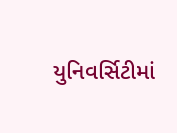યુનિવર્સિટીમાં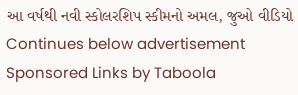આ વર્ષથી નવી સ્કોલરશિપ સ્કીમનો અમલ, જુઓ વીડિયો
Continues below advertisement
Sponsored Links by Taboola